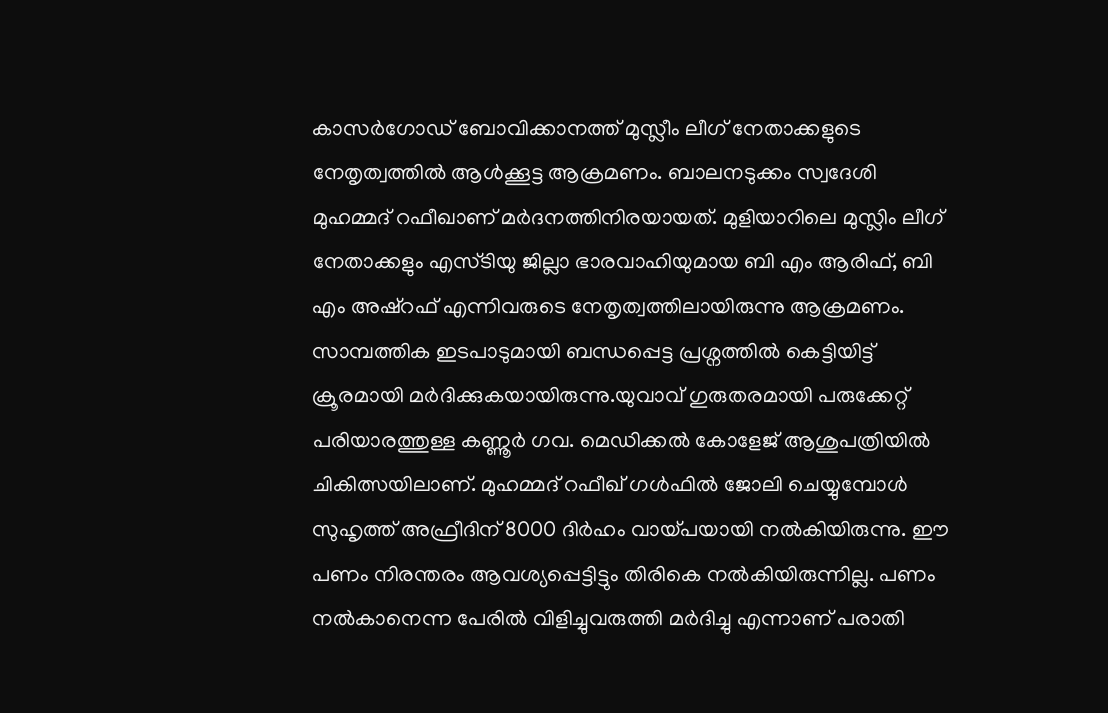കാസർഗോഡ് ബോവിക്കാനത്ത് മുസ്ലീം ലീഗ് നേതാക്കളുടെ നേതൃത്വത്തിൽ ആൾക്കൂട്ട ആക്രമണം. ബാലനടുക്കം സ്വദേശി മുഹമ്മദ് റഫീഖാണ് മർദനത്തിനിരയായത്. മുളിയാറിലെ മുസ്ലിം ലീഗ് നേതാക്കളും എസ്ടിയു ജില്ലാ ഭാരവാഹിയുമായ ബി എം ആരിഫ്, ബി എം അഷ്റഫ് എന്നിവരുടെ നേതൃത്വത്തിലായിരുന്നു ആക്രമണം. സാമ്പത്തിക ഇടപാടുമായി ബന്ധപ്പെട്ട പ്രശ്നത്തിൽ കെട്ടിയിട്ട് ക്രൂരമായി മർദിക്കുകയായിരുന്നു.യുവാവ് ഗുരുതരമായി പരുക്കേറ്റ് പരിയാരത്തുള്ള കണ്ണൂർ ഗവ. മെഡിക്കൽ കോളേജ് ആശുപത്രിയിൽ ചികിത്സയിലാണ്. മുഹമ്മദ് റഫീഖ് ഗൾഫിൽ ജോലി ചെയ്യുമ്പോൾ സുഹൃത്ത് അഫ്രീദിന് 8000 ദിർഹം വായ്പയായി നൽകിയിരുന്നു. ഈ പണം നിരന്തരം ആവശ്യപ്പെട്ടിട്ടും തിരികെ നൽകിയിരുന്നില്ല. പണം നൽകാനെന്ന പേരിൽ വിളിച്ചുവരുത്തി മർദിച്ചു എന്നാണ് പരാതി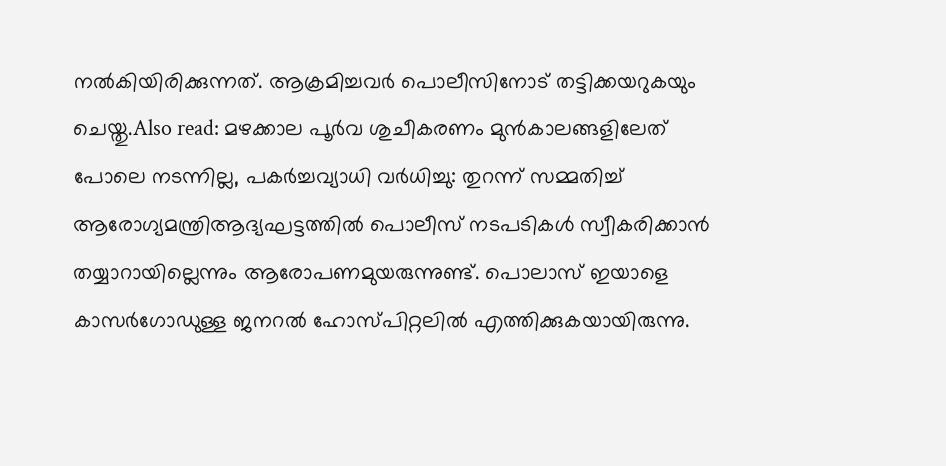നൽകിയിരിക്കുന്നത്. ആക്രമിച്ചവർ പൊലീസിനോട് തട്ടിക്കയറുകയും ചെയ്തു.Also read: മഴക്കാല പൂർവ ശുചീകരണം മുൻകാലങ്ങളിലേത് പോലെ നടന്നില്ല, പകർച്ചവ്യാധി വർധിച്ചു: തുറന്ന് സമ്മതിച്ച് ആരോഗ്യമന്ത്രിആദ്യഘട്ടത്തിൽ പൊലീസ് നടപടികൾ സ്വീകരിക്കാൻ തയ്യാറായില്ലെന്നും ആരോപണമുയരുന്നുണ്ട്. പൊലാസ് ഇയാളെ കാസർഗോഡുള്ള ജനറൽ ഹോസ്പിറ്റലിൽ എത്തിക്കുകയായിരുന്നു.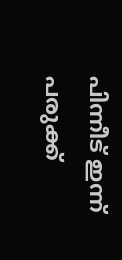പിന്നീട് ഇന്ന് പരുക്ക്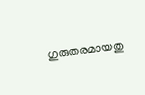ഗുരുതരമായതു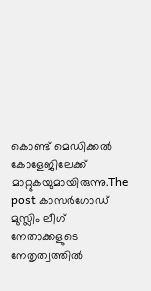കൊണ്ട് മെഡിക്കൽ കോളേജിലേക്ക് മാറ്റുകയുമായിരുന്നു.The post കാസർഗോഡ് മുസ്ലിം ലീഗ് നേതാക്കളുടെ നേതൃത്വത്തിൽ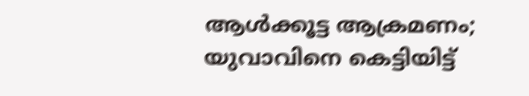ആൾക്കൂട്ട ആക്രമണം; യുവാവിനെ കെട്ടിയിട്ട്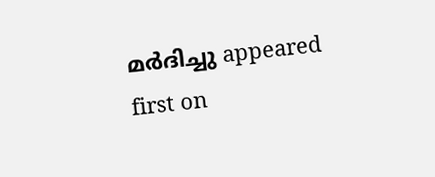മർദിച്ചു appeared first on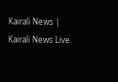Kairali News | Kairali News Live.